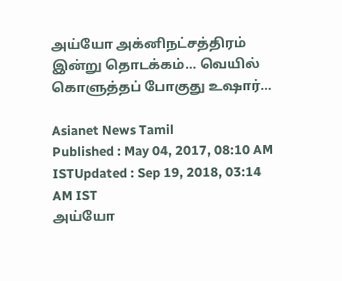அய்யோ அக்னிநட்சத்திரம்  இன்று தொடக்கம்… வெயில் கொளுத்தப் போகுது உஷார்…

Asianet News Tamil
Published : May 04, 2017, 08:10 AM ISTUpdated : Sep 19, 2018, 03:14 AM IST
அய்யோ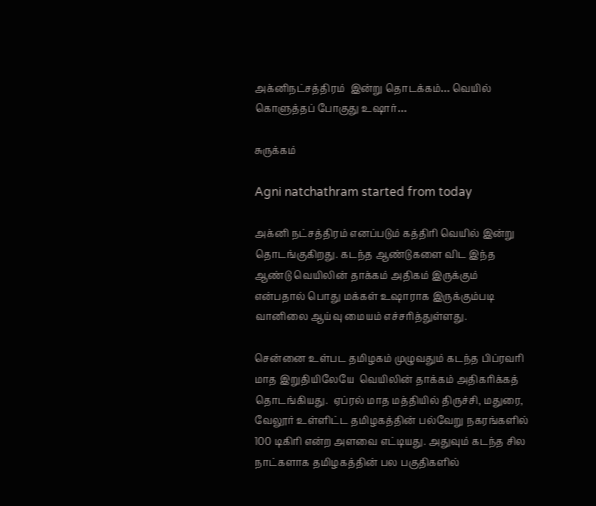அக்னிநட்சத்திரம்  இன்று தொடக்கம்… வெயில் கொளுத்தப் போகுது உஷார்…

சுருக்கம்

Agni natchathram started from today

அக்னி நட்சத்திரம் எனப்படும் கத்திரி வெயில் இன்று தொடங்குகிறது. கடந்த ஆண்டுகளை விட இந்த ஆண்டு வெயிலின் தாக்கம் அதிகம் இருக்கும் என்பதால் பொது மக்கள் உஷாராக இருக்கும்படி வானிலை ஆய்வு மையம் எச்சரித்துள்ளது.

சென்னை உள்பட தமிழகம் முழுவதும் கடந்த பிப்ரவரி மாத இறுதியிலேயே  வெயிலின் தாக்கம் அதிகரிக்கத் தொடங்கியது.  ஏப்ரல் மாத மத்தியில் திருச்சி, மதுரை, வேலூர் உள்ளிட்ட தமிழகத்தின் பல்வேறு நகரங்களில்  100 டிகிரி என்ற அளவை எட்டியது. அதுவும் கடந்த சில நாட்களாக தமிழகத்தின் பல பகுதிகளில்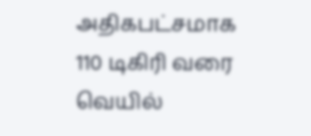அதிகபட்சமாக 110 டிகிரி வரை வெயில்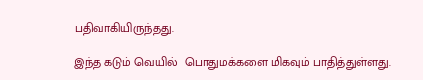பதிவாகியிருந்தது.

இந்த கடும் வெயில்  பொதுமக்களை மிகவும் பாதித்துள்ளது.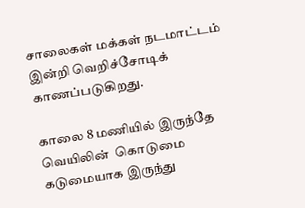சாலைகள் மக்கள் நடமாட்டம் இன்றி வெறிச்சோடிக் காணப்படுகிறது.

காலை 8 மணியில் இருந்தே வெயிலின்  கொடுமை கடுமையாக இருந்து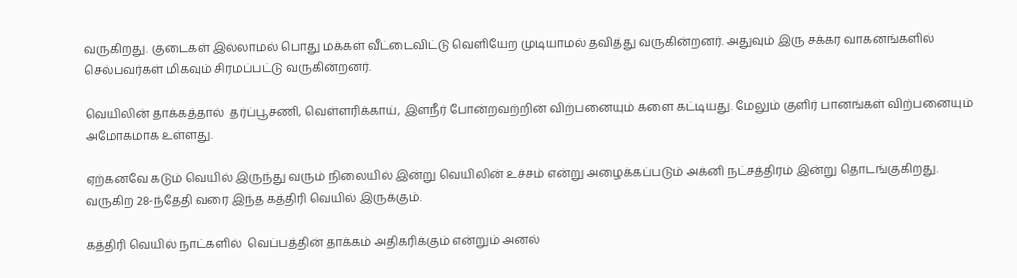வருகிறது. குடைகள் இல்லாமல் பொது மக்கள் வீட்டைவிட்டு வெளியேற முடியாமல் தவித்து வருகின்றனர். அதுவும் இரு சக்கர வாகனங்களில் செல்பவர்கள் மிகவும் சிரமப்பட்டு வருகின்றனர்.

வெயிலின் தாக்கத்தால்  தர்ப்பூசணி, வெள்ளரிக்காய், இளநீர் போன்றவற்றின் விற்பனையும் களை கட்டியது. மேலும் குளிர் பானங்கள் விற்பனையும் அமோகமாக உள்ளது.

ஏற்கனவே கடும் வெயில் இருந்து வரும் நிலையில் இன்று வெயிலின் உச்சம் என்று அழைக்கப்படும் அக்னி நட்சத்திரம் இன்று தொடங்குகிறது. வருகிற 28-ந்தேதி வரை இந்த கத்திரி வெயில் இருக்கும்.

கத்திரி வெயில் நாட்களில்  வெப்பத்தின் தாக்கம் அதிகரிக்கும் என்றும் அனல்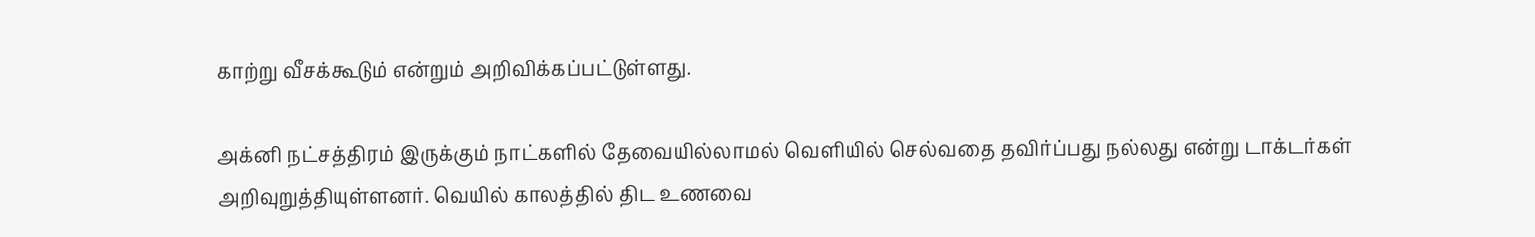காற்று வீசக்கூடும் என்றும் அறிவிக்கப்பட்டுள்ளது.

அக்னி நட்சத்திரம் இருக்கும் நாட்களில் தேவையில்லாமல் வெளியில் செல்வதை தவிர்ப்பது நல்லது என்று டாக்டர்கள் அறிவுறுத்தியுள்ளனர். வெயில் காலத்தில் திட உணவை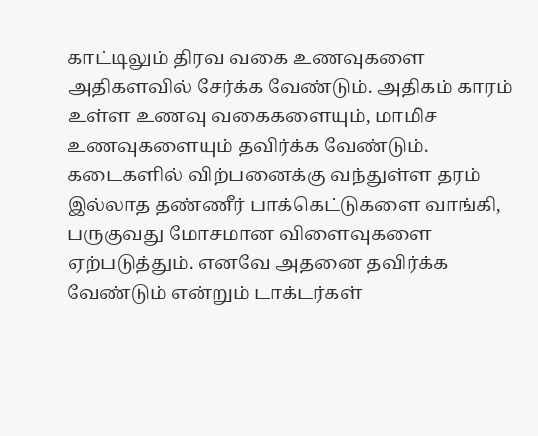காட்டிலும் திரவ வகை உணவுகளை அதிகளவில் சேர்க்க வேண்டும். அதிகம் காரம் உள்ள உணவு வகைகளையும், மாமிச உணவுகளையும் தவிர்க்க வேண்டும். கடைகளில் விற்பனைக்கு வந்துள்ள தரம் இல்லாத தண்ணீர் பாக்கெட்டுகளை வாங்கி, பருகுவது மோசமான விளைவுகளை ஏற்படுத்தும். எனவே அதனை தவிர்க்க வேண்டும் என்றும் டாக்டர்கள்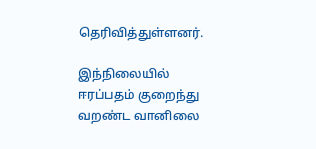தெரிவித்துள்ளனர்.

இந்நிலையில் ஈரப்பதம் குறைந்து வறண்ட வானிலை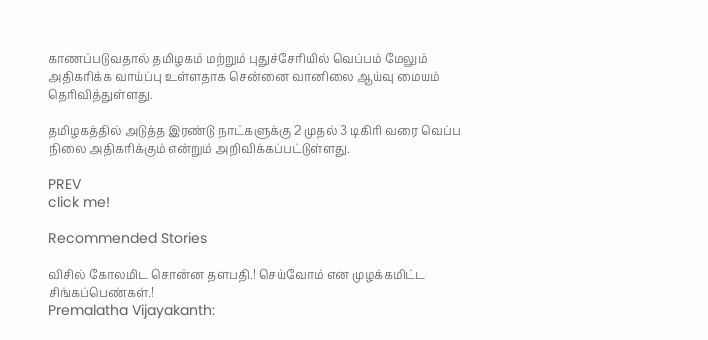காணப்படுவதால் தமிழகம் மற்றும் புதுச்சேரியில் வெப்பம் மேலும் அதிகரிக்க வாய்ப்பு உள்ளதாக சென்னை வானிலை ஆய்வு மையம் தெரிவித்துள்ளது.

தமிழகத்தில் அடுத்த இரண்டு நாட்களுக்கு 2 முதல் 3 டிகிரி வரை வெப்ப நிலை அதிகரிக்கும் என்றும் அறிவிக்கப்பட்டுள்ளது.

PREV
click me!

Recommended Stories

விசில் கோலமிட சொன்ன தளபதி.! செய்வோம் என முழக்கமிட்ட சிங்கப்பெண்கள்.!
Premalatha Vijayakanth: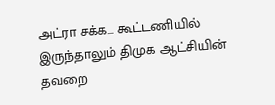அட்ரா சக்க... கூட்டணியில் இருந்தாலும் திமுக ஆட்சியின் தவறை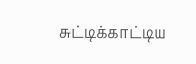சுட்டிக்காட்டிய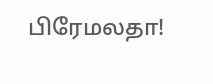பிரேமலதா!